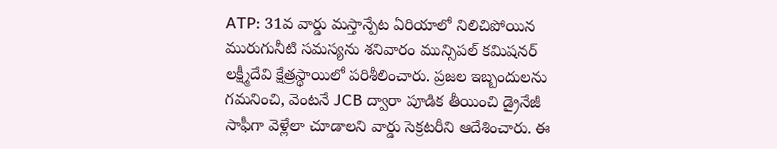ATP: 31వ వార్డు మస్తాన్పేట ఏరియాలో నిలిచిపోయిన మురుగునీటి సమస్యను శనివారం మున్సిపల్ కమిషనర్ లక్ష్మీదేవి క్షేత్రస్థాయిలో పరిశీలించారు. ప్రజల ఇబ్బందులను గమనించి, వెంటనే JCB ద్వారా పూడిక తీయించి డ్రైనేజీ సాఫీగా వెళ్లేలా చూడాలని వార్డు సెక్రటరీని ఆదేశించారు. ఈ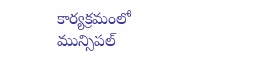కార్యక్రమంలో మున్సిపల్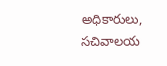అధికారులు, సచివాలయ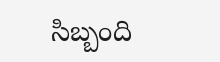సిబ్బంది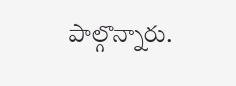పాల్గొన్నారు.